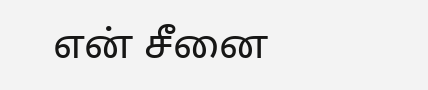என் சீனை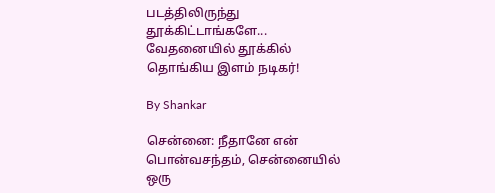படத்திலிருந்து தூக்கிட்டாங்களே... வேதனையில் தூக்கில் தொங்கிய இளம் நடிகர்!

By Shankar

சென்னை: நீதானே என் பொன்வசந்தம், சென்னையில் ஒரு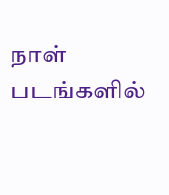நாள் படங்களில்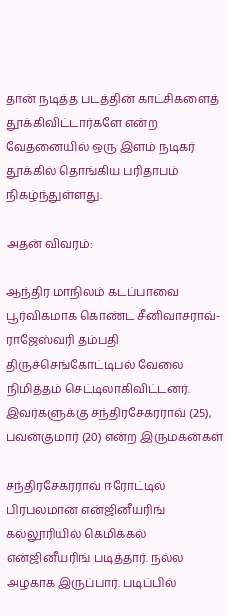தான் நடித்த படத்தின் காட்சிகளைத் தூக்கிவிட்டார்களே என்ற வேதனையில் ஒரு இளம் நடிகர் தூக்கில் தொங்கிய பரிதாபம் நிகழ்ந்துள்ளது.

அதன் விவரம்:

ஆந்திர மாநிலம் கடப்பாவை பூர்விகமாக கொண்ட சீனிவாசராவ்-ராஜேஸ்வரி தம்பதி திருச்செங்கோட்டிபல் வேலை நிமித்தம் செட்டிலாகிவிட்டனர். இவர்களுக்கு சந்திரசேகரராவ் (25), பவன்குமார் (20) என்ற இருமகன்கள்

சந்திரசேகரராவ் ஈரோட்டில் பிரபலமான என்ஜினீயரிங் கல்லூரியில் கெமிக்கல் என்ஜினீயரிங் படித்தார். நல்ல அழகாக இருப்பார். படிப்பில்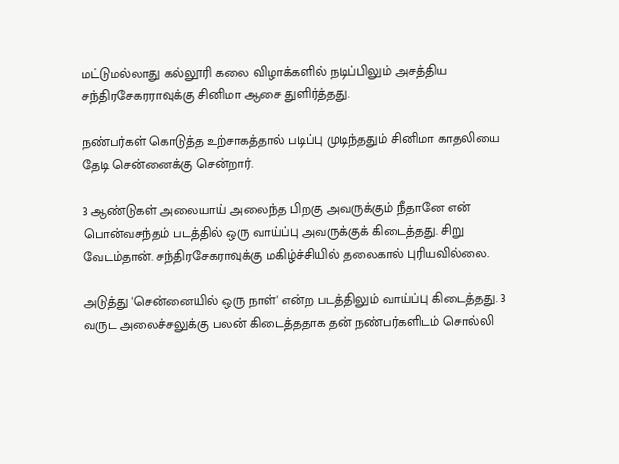மட்டுமல்லாது கல்லூரி கலை விழாக்களில் நடிப்பிலும் அசத்திய சந்திரசேகரராவுக்கு சினிமா ஆசை துளிர்த்தது.

நண்பர்கள் கொடுத்த உற்சாகத்தால் படிப்பு முடிந்ததும் சினிமா காதலியை தேடி சென்னைக்கு சென்றார்.

3 ஆண்டுகள் அலையாய் அலைந்த பிறகு அவருக்கும் நீதானே என் பொன்வசந்தம் படத்தில் ஒரு வாய்ப்பு அவருக்குக் கிடைத்தது. சிறு வேடம்தான். சந்திரசேகராவுக்கு மகிழ்ச்சியில் தலைகால் புரியவில்லை.

அடுத்து 'சென்னையில் ஒரு நாள்' என்ற படத்திலும் வாய்ப்பு கிடைத்தது. 3 வருட அலைச்சலுக்கு பலன் கிடைத்ததாக தன் நண்பர்களிடம் சொல்லி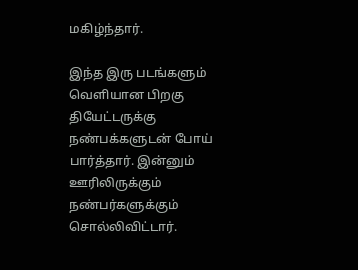மகிழ்ந்தார்.

இந்த இரு படங்களும் வெளியான பிறகு தியேட்டருக்கு நண்பக்களுடன் போய் பார்த்தார். இன்னும் ஊரிலிருக்கும் நண்பர்களுக்கும் சொல்லிவிட்டார்.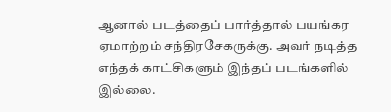ஆனால் படத்தைப் பார்த்தால் பயங்கர ஏமாற்றம் சந்திரசேகருக்கு. அவர் நடித்த எந்தக் காட்சிகளும் இந்தப் படங்களில் இல்லை.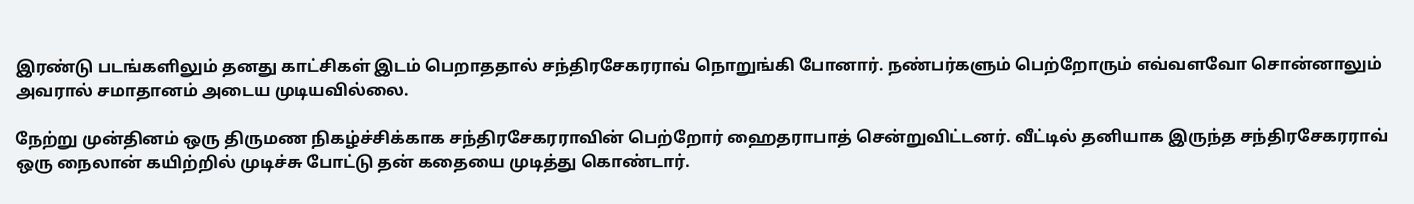இரண்டு படங்களிலும் தனது காட்சிகள் இடம் பெறாததால் சந்திரசேகரராவ் நொறுங்கி போனார். நண்பர்களும் பெற்றோரும் எவ்வளவோ சொன்னாலும் அவரால் சமாதானம் அடைய முடியவில்லை.

நேற்று முன்தினம் ஒரு திருமண நிகழ்ச்சிக்காக சந்திரசேகரராவின் பெற்றோர் ஹைதராபாத் சென்றுவிட்டனர். வீட்டில் தனியாக இருந்த சந்திரசேகரராவ் ஒரு நைலான் கயிற்றில் முடிச்சு போட்டு தன் கதையை முடித்து கொண்டார்.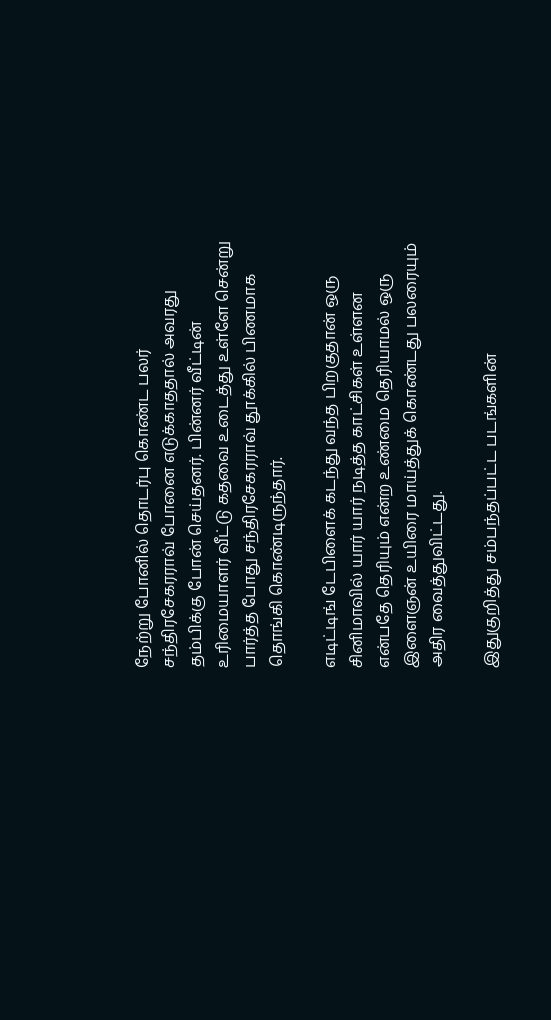நேற்று போனில் தொடர்பு கொண்ட பலர் சந்திரசேகரராவ் போனை எடுக்காததால் அவரது தம்பிக்கு போன் செய்தனர். பின்னர் வீட்டின் உரிமையாளர் வீட்டு கதவை உடைத்து உள்ளே சென்று பார்த்த போது சந்திரசேகரராவ் தூக்கில் பிணமாக தொங்கி கொண்டிருந்தார்.

எடிட்டிங் டேபிளைக் கடந்து வந்த பிறகுதான் ஒரு சினிமாவில் யார் யார் நடித்த காட்சிகள் உள்ளன என்பதே தெரியும் என்ற உண்மை தெரியாமல் ஒரு இளைஞன் உயிரை மாய்த்துக் கொண்டது பலரையும் அதிர வைத்துவிட்டது.

இதுகுறித்து சம்பந்தப்பட்ட படங்களின்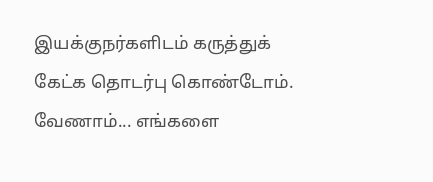இயக்குநர்களிடம் கருத்துக் கேட்க தொடர்பு கொண்டோம். வேணாம்... எங்களை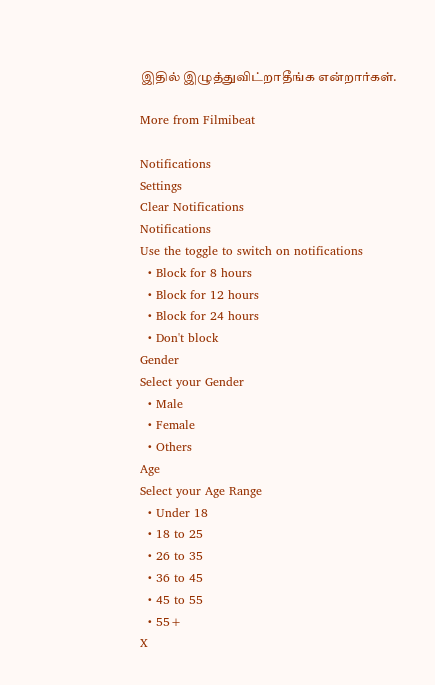இதில் இழுத்துவிட்றாதீங்க என்றார்கள்.

More from Filmibeat

Notifications
Settings
Clear Notifications
Notifications
Use the toggle to switch on notifications
  • Block for 8 hours
  • Block for 12 hours
  • Block for 24 hours
  • Don't block
Gender
Select your Gender
  • Male
  • Female
  • Others
Age
Select your Age Range
  • Under 18
  • 18 to 25
  • 26 to 35
  • 36 to 45
  • 45 to 55
  • 55+
X